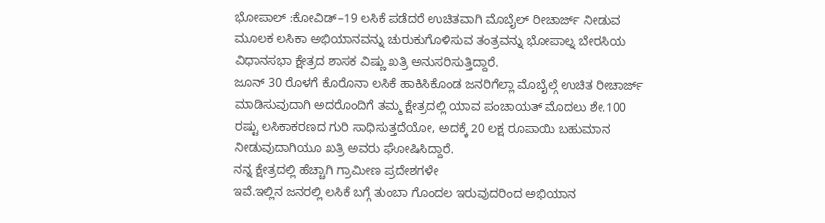ಭೋಪಾಲ್ :ಕೋವಿಡ್–19 ಲಸಿಕೆ ಪಡೆದರೆ ಉಚಿತವಾಗಿ ಮೊಬೈಲ್ ರೀಚಾರ್ಜ್ ನೀಡುವ ಮೂಲಕ ಲಸಿಕಾ ಅಭಿಯಾನವನ್ನು ಚುರುಕುಗೊಳಿಸುವ ತಂತ್ರವನ್ನು ಭೋಪಾಲ್ನ ಬೇರಸಿಯ ವಿಧಾನಸಭಾ ಕ್ಷೇತ್ರದ ಶಾಸಕ ವಿಷ್ಣು ಖತ್ರಿ ಅನುಸರಿಸುತ್ತಿದ್ದಾರೆ.
ಜೂನ್ 30 ರೊಳಗೆ ಕೊರೊನಾ ಲಸಿಕೆ ಹಾಕಿಸಿಕೊಂಡ ಜನರಿಗೆಲ್ಲಾ ಮೊಬೈಲ್ಗೆ ಉಚಿತ ರೀಚಾರ್ಜ್ ಮಾಡಿಸುವುದಾಗಿ ಅದರೊಂದಿಗೆ ತಮ್ಮ ಕ್ಷೇತ್ರದಲ್ಲಿ ಯಾವ ಪಂಚಾಯತ್ ಮೊದಲು ಶೇ.100 ರಷ್ಟು ಲಸಿಕಾಕರಣದ ಗುರಿ ಸಾಧಿಸುತ್ತದೆಯೋ, ಅದಕ್ಕೆ 20 ಲಕ್ಷ ರೂಪಾಯಿ ಬಹುಮಾನ ನೀಡುವುದಾಗಿಯೂ ಖತ್ರಿ ಅವರು ಘೋಷಿಸಿದ್ದಾರೆ.
ನನ್ನ ಕ್ಷೇತ್ರದಲ್ಲಿ ಹೆಚ್ಚಾಗಿ ಗ್ರಾಮೀಣ ಪ್ರದೇಶಗಳೇ
ಇವೆ.ಇಲ್ಲಿನ ಜನರಲ್ಲಿ ಲಸಿಕೆ ಬಗ್ಗೆ ತುಂಬಾ ಗೊಂದಲ ಇರುವುದರಿಂದ ಅಭಿಯಾನ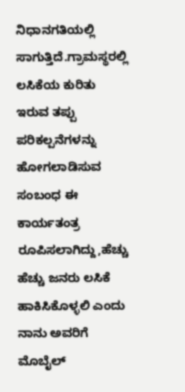ನಿಧಾನಗತಿಯಲ್ಲಿ ಸಾಗುತ್ತಿದೆ.ಗ್ರಾಮಸ್ಥರಲ್ಲಿ ಲಸಿಕೆಯ ಕುರಿತು ಇರುವ ತಪ್ಪು ಪರಿಕಲ್ಪನೆಗಳನ್ನು ಹೋಗಲಾಡಿಸುವ ಸಂಬಂಧ ಈ ಕಾರ್ಯತಂತ್ರ ರೂಪಿಸಲಾಗಿದ್ದು,ಹೆಚ್ಚು ಹೆಚ್ಚು ಜನರು ಲಸಿಕೆ ಹಾಕಿಸಿಕೊಳ್ಳಲಿ ಎಂದು ನಾನು ಅವರಿಗೆ ಮೊಬೈಲ್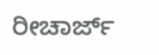ರೀಚಾರ್ಜ್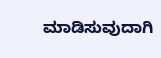ಮಾಡಿಸುವುದಾಗಿ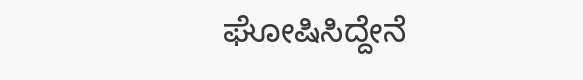ಘೋಷಿಸಿದ್ದೇನೆ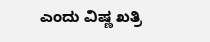ಎಂದು ವಿಷ್ಣ ಖತ್ರಿ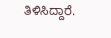ತಿಳಿಸಿದ್ದಾರೆ.